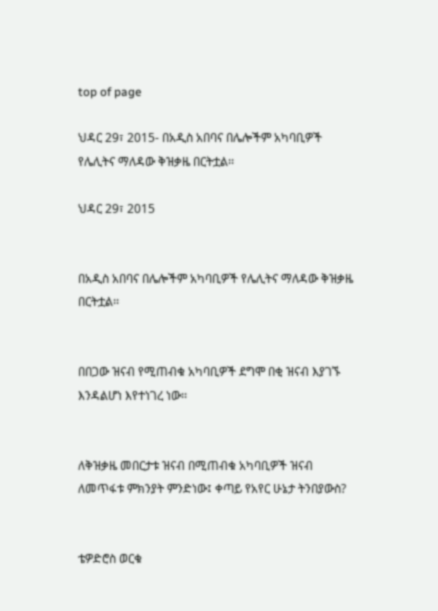top of page

ህዳር 29፣ 2015- በአዲስ አበባና በሌሎችም አካባቢዎች የሌሊትና ማለዳው ቅዝቃዜ በርትቷል፡፡

ህዳር 29፣ 2015


በአዲስ አበባና በሌሎችም አካባቢዎች የሌሊትና ማለዳው ቅዝቃዜ በርትቷል፡፡


በበጋው ዝናብ የሚጠብቁ አካባቢዎች ደግሞ በቂ ዝናብ እያገኙ እንዳልሆነ እየተነገረ ነው፡፡


ለቅዝቃዜ መበርታቱ ዝናብ በሚጠብቁ አካባቢዎች ዝናብ ለመጥፋቱ ምክንያት ምንድነው፤ ቀጣይ የአየር ሁኔታ ትንበያውስ?


ቴዎድሮስ ወርቁ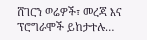ሸገርን ወሬዎች፣ መረጃ እና ፕሮግራሞች ይከታተሉ…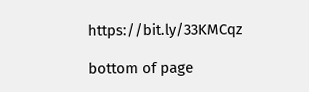https://bit.ly/33KMCqz

bottom of page